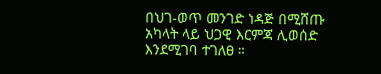በህገ-ወጥ መንገድ ነዳጅ በሚሸጡ አካላት ላይ ህጋዊ እርምጃ ሊወሰድ እንደሚገባ ተገለፀ ።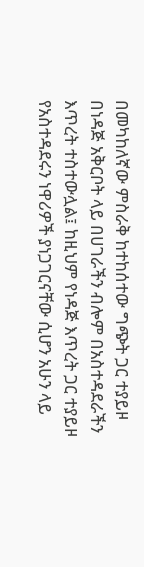በመካከለኛው ምስራቅ ከተከሰተው ግጭት ጋር ተያይዞ በነዳጅ አቅርቦት ላይ በሀገራችን ብሎም በአስተዳደራችን እጥረት ተስተውሏል፤ ከዚህም የነዳጅ እጥረት ጋር ተያይዞ የአስተዳደሩን ነዋሪዎች ያነጋገርናቸው ሲሆን አሁን ላይ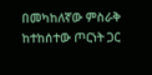በመካከለኛው ምስራቅ ከተከሰተው ጦርነት ጋር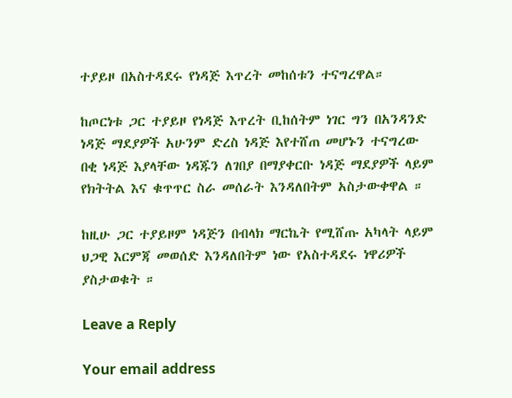ተያይዞ በአስተዳደሩ የነዳጅ እጥረት መከሰቱን ተናግረዋል።

ከጦርነቱ ጋር ተያይዞ የነዳጅ እጥረት ቢከሰትም ነገር ግን በአንዳንድ ነዳጅ ማደያዎች አሁንም ድረስ ነዳጅ እየተሸጠ መሆኑን ተናግረው በቂ ነዳጅ እያላቸው ነዳጁን ለገበያ በማያቀርቡ ነዳጅ ማደያዎች ላይም የክትትል እና ቁጥጥር ስራ መሰራት እንዳለበትም አስታውቀዋል ።

ከዚሁ ጋር ተያይዞም ነዳጅን በብላክ ማርኬት የሚሸጡ አካላት ላይም ህጋዊ እርምጃ መወሰድ እንዳለበትም ነው የአስተዳደሩ ነዋሪዎች ያስታወቁት ።

Leave a Reply

Your email address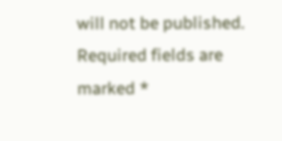will not be published. Required fields are marked *